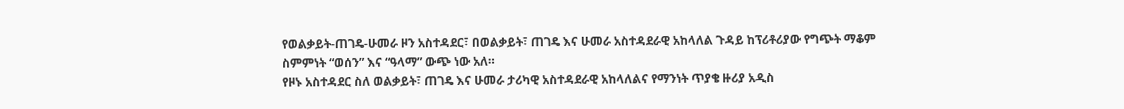የወልቃይት-ጠገዴ-ሁመራ ዞን አስተዳደር፣ በወልቃይት፣ ጠገዴ እና ሁመራ አስተዳደራዊ አከላለል ጉዳይ ከፕሪቶሪያው የግጭት ማቆም ስምምነት “ወሰን” እና “ዓላማ” ውጭ ነው አለ።
የዞኑ አስተዳደር ስለ ወልቃይት፣ ጠገዴ እና ሁመራ ታሪካዊ አስተዳደራዊ አከላለልና የማንነት ጥያቄ ዙሪያ አዲስ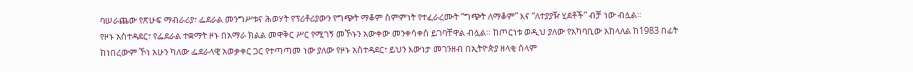ባሠራጨው የጽሁፍ ማብራሪያ፣ ፌደራል መንግሥቱና ሕወሃት የፕሪቶሪያውን የግጭት ማቆም ስምምነት የተፈራረሙት “ግጭት ለማቆም” እና “ለተያያዥ ሂደቶች” ብቻ ነው ብሏል።
የዞኑ አስተዳደር፣ የፌደራል ተቋማት ዞኑ በአማራ ክልል መዋቅር ሥር የሚገኝ መኾኑን አውቀው መንቀሳቀስ ይገባቸዋል ብሏል። ከጦርነቱ ወዲህ ያለው የአካባቢው አከላለል ከ1983 በፊት ከነበረውም ኾነ አሁን ካለው ፌደራላዊ አወቃቀር ጋር የተጣጣመ ነው ያለው የዞኑ አስተዳደር፣ ይህን እውነታ መገንዘብ በኢትዮጵያ ዘላቂ ሰላም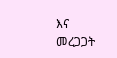እና መረጋጋት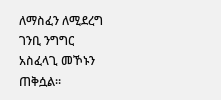ለማስፈን ለሚደረግ ገንቢ ንግግር አስፈላጊ መኾኑን ጠቅሷል።